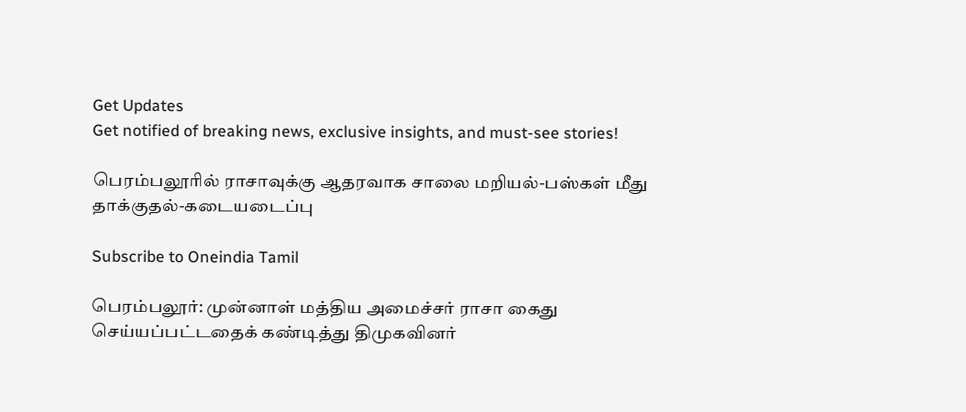Get Updates
Get notified of breaking news, exclusive insights, and must-see stories!

பெரம்பலூரில் ராசாவுக்கு ஆதரவாக சாலை மறியல்-பஸ்கள் மீது தாக்குதல்-கடையடைப்பு

Subscribe to Oneindia Tamil

பெரம்பலூர்: முன்னாள் மத்திய அமைச்சர் ராசா கைது செய்யப்பட்டதைக் கண்டித்து திமுகவினர்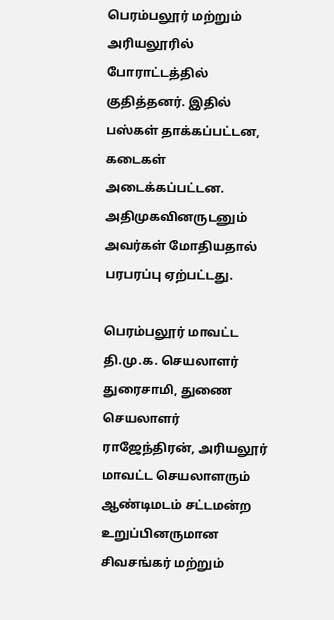பெரம்பலூர் மற்றும் அரியலூரில் போராட்டத்தில் குதித்தனர். இதில் பஸ்கள் தாக்கப்பட்டன, கடைகள் அடைக்கப்பட்டன. அதிமுகவினருடனும் அவர்கள் மோதியதால் பரபரப்பு ஏற்பட்டது.

பெரம்பலூர் மாவட்ட தி.மு.க. செயலாளர் துரைசாமி, துணை செயலாளர் ராஜேந்திரன், அரியலூர் மாவட்ட செயலாளரும் ஆண்டிமடம் சட்டமன்ற உறுப்பினருமான சிவசங்கர் மற்றும்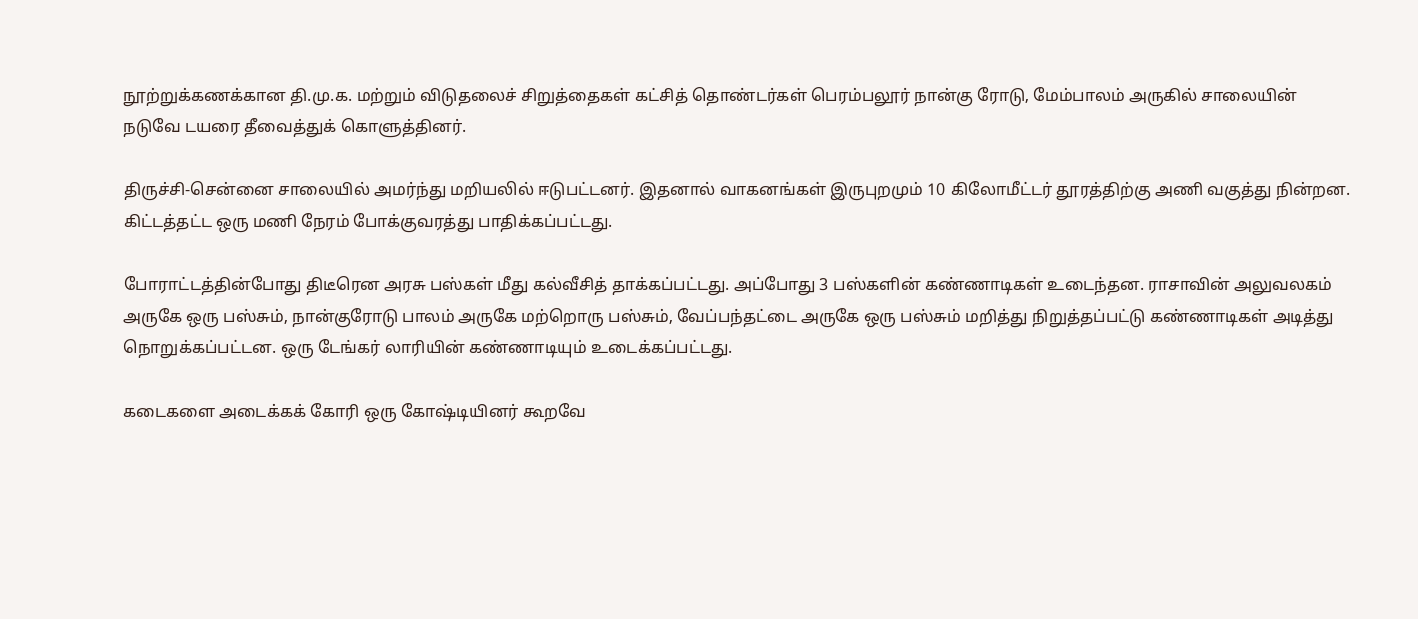நூற்றுக்கணக்கான தி.மு.க. மற்றும் விடுதலைச் சிறுத்தைகள் கட்சித் தொண்டர்கள் பெரம்பலூர் நான்கு ரோடு, மேம்பாலம் அருகில் சாலையின் நடுவே டயரை தீவைத்துக் கொளுத்தினர்.

திருச்சி-சென்னை சாலையில் அமர்ந்து மறியலில் ஈடுபட்டனர். இதனால் வாகனங்கள் இருபுறமும் 10 கிலோமீட்டர் தூரத்திற்கு அணி வகுத்து நின்றன. கிட்டத்தட்ட ஒரு மணி நேரம் போக்குவரத்து பாதிக்கப்பட்டது.

போராட்டத்தின்போது திடீரென அரசு பஸ்கள் மீது கல்வீசித் தாக்கப்பட்டது. அப்போது 3 பஸ்களின் கண்ணாடிகள் உடைந்தன. ராசாவின் அலுவலகம் அருகே ஒரு பஸ்சும், நான்குரோடு பாலம் அருகே மற்றொரு பஸ்சும், வேப்பந்தட்டை அருகே ஒரு பஸ்சும் மறித்து நிறுத்தப்பட்டு கண்ணாடிகள் அடித்து நொறுக்கப்பட்டன. ஒரு டேங்கர் லாரியின் கண்ணாடியும் உடைக்கப்பட்டது.

கடைகளை அடைக்கக் கோரி ஒரு கோஷ்டியினர் கூறவே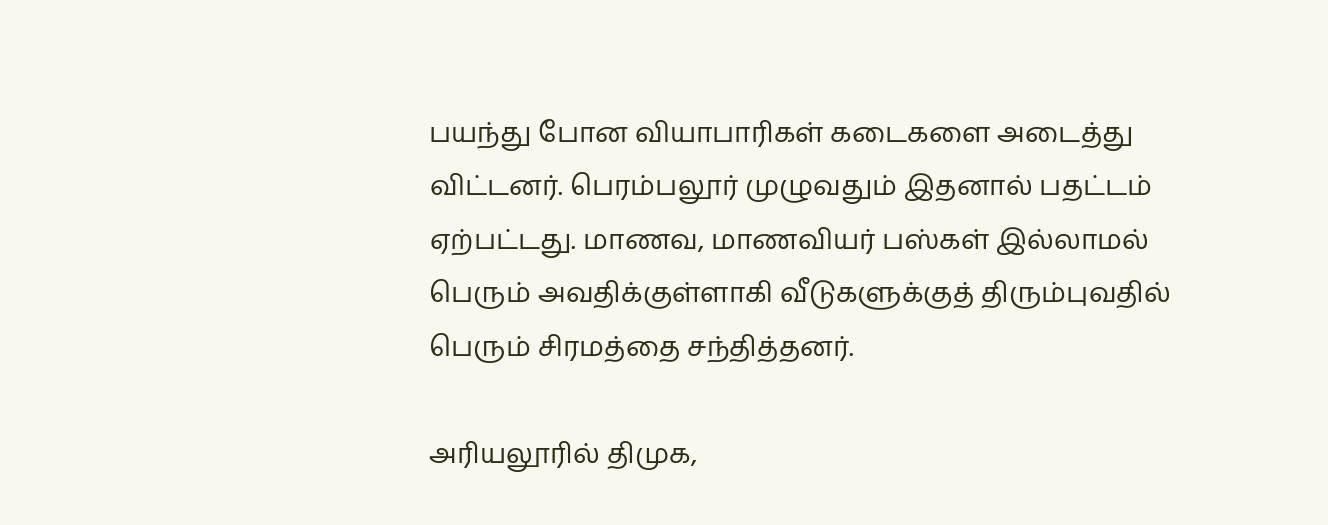பயந்து போன வியாபாரிகள் கடைகளை அடைத்து விட்டனர். பெரம்பலூர் முழுவதும் இதனால் பதட்டம் ஏற்பட்டது. மாணவ, மாணவியர் பஸ்கள் இல்லாமல் பெரும் அவதிக்குள்ளாகி வீடுகளுக்குத் திரும்புவதில் பெரும் சிரமத்தை சந்தித்தனர்.

அரியலூரில் திமுக,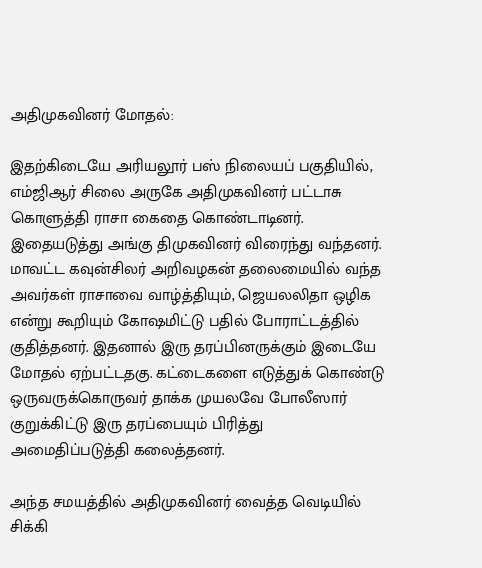அதிமுகவினர் மோதல்:

இதற்கிடையே அரியலூர் பஸ் நிலையப் பகுதியில், எம்ஜிஆர் சிலை அருகே அதிமுகவினர் பட்டாசு கொளுத்தி ராசா கைதை கொண்டாடினர். இதையடுத்து அங்கு திமுகவினர் விரைந்து வந்தனர். மாவட்ட கவுன்சிலர் அறிவழகன் தலைமையில் வந்த அவர்கள் ராசாவை வாழ்த்தியும், ஜெயலலிதா ஒழிக என்று கூறியும் கோஷமிட்டு பதில் போராட்டத்தில் குதித்தனர். இதனால் இரு தரப்பினருக்கும் இடையே மோதல் ஏற்பட்டதகு. கட்டைகளை எடுத்துக் கொண்டு ஒருவருக்கொருவர் தாக்க முயலவே போலீஸார் குறுக்கிட்டு இரு தரப்பையும் பிரித்து அமைதிப்படுத்தி கலைத்தனர்.

அந்த சமயத்தில் அதிமுகவினர் வைத்த வெடியில் சிக்கி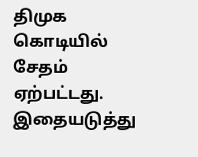திமுக கொடியில் சேதம் ஏற்பட்டது. இதையடுத்து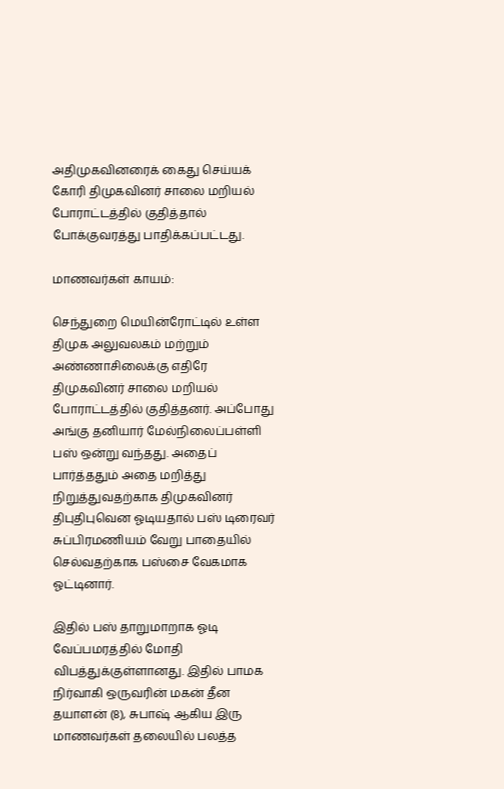அதிமுகவினரைக் கைது செய்யக் கோரி திமுகவினர் சாலை மறியல் போராட்டத்தில் குதித்தால் போக்குவரத்து பாதிக்கப்பட்டது.

மாணவர்கள் காயம்:

செந்துறை மெயின்ரோட்டில் உள்ள திமுக அலுவலகம் மற்றும் அண்ணாசிலைக்கு எதிரே திமுகவினர் சாலை மறியல் போராட்டத்தில் குதித்தனர். அப்போது அங்கு தனியார் மேல்நிலைப்பள்ளி பஸ் ஒன்று வந்தது. அதைப் பார்த்ததும் அதை மறித்து நிறுத்துவதற்காக திமுகவினர் திபுதிபுவென ஓடியதால் பஸ் டிரைவர் சுப்பிரமணியம் வேறு பாதையில் செல்வதற்காக பஸ்சை வேகமாக ஓட்டினார்.

இதில் பஸ் தாறுமாறாக ஓடி வேப்பமரத்தில் மோதி விபத்துக்குள்ளானது. இதில் பாமக நிர்வாகி ஒருவரின் மகன் தீன தயாளன் (8), சுபாஷ் ஆகிய இரு மாணவர்கள் தலையில் பலத்த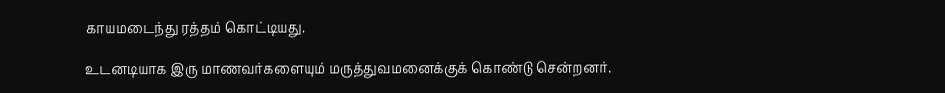காயமடைந்து ரத்தம் கொட்டியது.

உடனடியாக இரு மாணவர்களையும் மருத்துவமனைக்குக் கொண்டு சென்றனர்.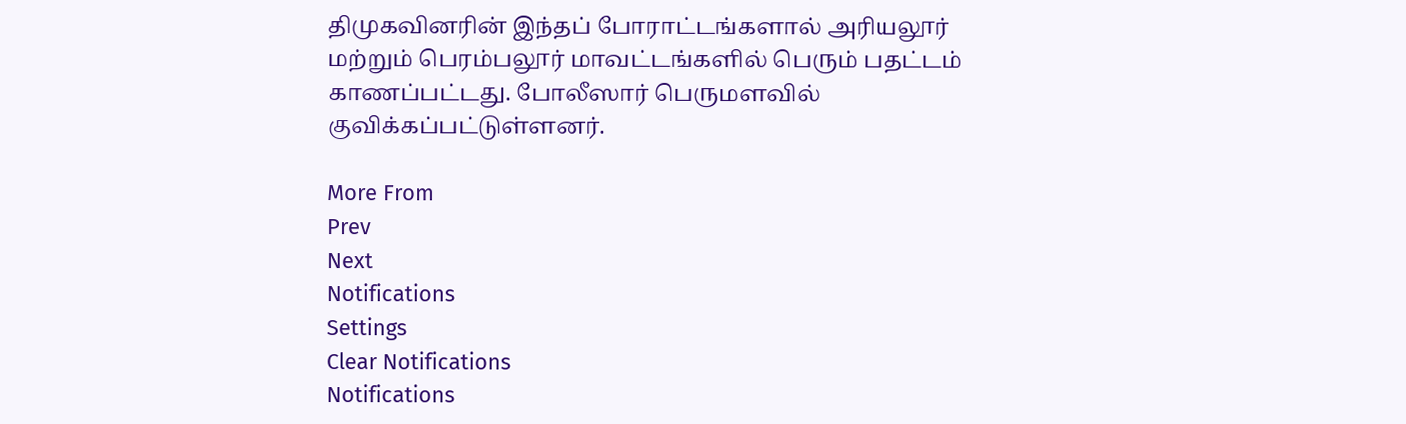திமுகவினரின் இந்தப் போராட்டங்களால் அரியலூர் மற்றும் பெரம்பலூர் மாவட்டங்களில் பெரும் பதட்டம் காணப்பட்டது. போலீஸார் பெருமளவில் குவிக்கப்பட்டுள்ளனர்.

More From
Prev
Next
Notifications
Settings
Clear Notifications
Notifications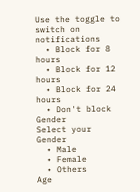Use the toggle to switch on notifications
  • Block for 8 hours
  • Block for 12 hours
  • Block for 24 hours
  • Don't block
Gender
Select your Gender
  • Male
  • Female
  • Others
Age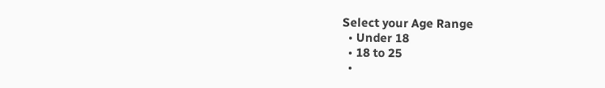Select your Age Range
  • Under 18
  • 18 to 25
  •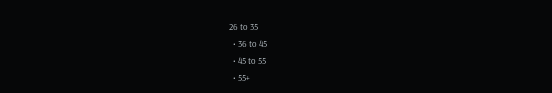26 to 35
  • 36 to 45
  • 45 to 55
  • 55+